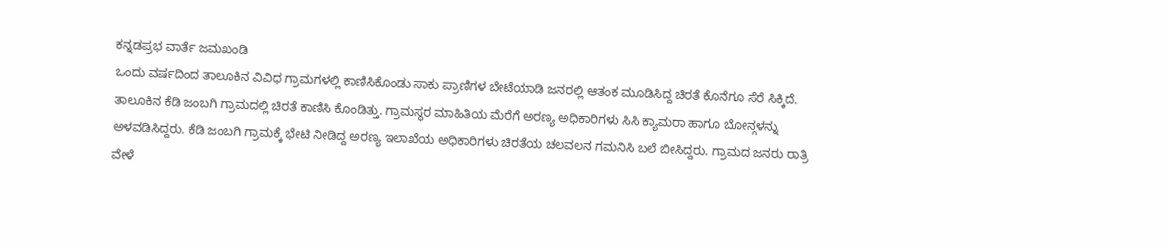ಕನ್ನಡಪ್ರಭ ವಾರ್ತೆ ಜಮಖಂಡಿ
ಒಂದು ವರ್ಷದಿಂದ ತಾಲೂಕಿನ ವಿವಿಧ ಗ್ರಾಮಗಳಲ್ಲಿ ಕಾಣಿಸಿಕೊಂಡು ಸಾಕು ಪ್ರಾಣಿಗಳ ಬೇಟೆಯಾಡಿ ಜನರಲ್ಲಿ ಆತಂಕ ಮೂಡಿಸಿದ್ದ ಚಿರತೆ ಕೊನೆಗೂ ಸೆರೆ ಸಿಕ್ಕಿದೆ. ತಾಲೂಕಿನ ಕೆಡಿ ಜಂಬಗಿ ಗ್ರಾಮದಲ್ಲಿ ಚಿರತೆ ಕಾಣಿಸಿ ಕೊಂಡಿತ್ತು. ಗ್ರಾಮಸ್ಥರ ಮಾಹಿತಿಯ ಮೆರೆಗೆ ಅರಣ್ಯ ಅಧಿಕಾರಿಗಳು ಸಿಸಿ ಕ್ಯಾಮರಾ ಹಾಗೂ ಬೋನ್ಗಳನ್ನು ಅಳವಡಿಸಿದ್ದರು. ಕೆಡಿ ಜಂಬಗಿ ಗ್ರಾಮಕ್ಕೆ ಭೇಟಿ ನೀಡಿದ್ದ ಅರಣ್ಯ ಇಲಾಖೆಯ ಅಧಿಕಾರಿಗಳು ಚಿರತೆಯ ಚಲವಲನ ಗಮನಿಸಿ ಬಲೆ ಬೀಸಿದ್ದರು. ಗ್ರಾಮದ ಜನರು ರಾತ್ರಿ ವೇಳೆ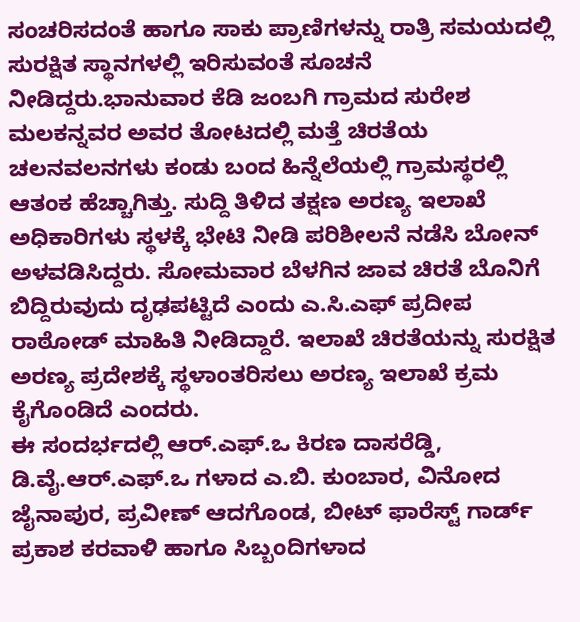ಸಂಚರಿಸದಂತೆ ಹಾಗೂ ಸಾಕು ಪ್ರಾಣಿಗಳನ್ನು ರಾತ್ರಿ ಸಮಯದಲ್ಲಿ ಸುರಕ್ಷಿತ ಸ್ಥಾನಗಳಲ್ಲಿ ಇರಿಸುವಂತೆ ಸೂಚನೆ ನೀಡಿದ್ದರು.ಭಾನುವಾರ ಕೆಡಿ ಜಂಬಗಿ ಗ್ರಾಮದ ಸುರೇಶ ಮಲಕನ್ನವರ ಅವರ ತೋಟದಲ್ಲಿ ಮತ್ತೆ ಚಿರತೆಯ ಚಲನವಲನಗಳು ಕಂಡು ಬಂದ ಹಿನ್ನೆಲೆಯಲ್ಲಿ ಗ್ರಾಮಸ್ಥರಲ್ಲಿ ಆತಂಕ ಹೆಚ್ಚಾಗಿತ್ತು. ಸುದ್ದಿ ತಿಳಿದ ತಕ್ಷಣ ಅರಣ್ಯ ಇಲಾಖೆ ಅಧಿಕಾರಿಗಳು ಸ್ಥಳಕ್ಕೆ ಭೇಟಿ ನೀಡಿ ಪರಿಶೀಲನೆ ನಡೆಸಿ ಬೋನ್ ಅಳವಡಿಸಿದ್ದರು. ಸೋಮವಾರ ಬೆಳಗಿನ ಜಾವ ಚಿರತೆ ಬೊನಿಗೆ ಬಿದ್ದಿರುವುದು ದೃಢಪಟ್ಟಿದೆ ಎಂದು ಎ.ಸಿ.ಎಫ್ ಪ್ರದೀಪ ರಾಠೋಡ್ ಮಾಹಿತಿ ನೀಡಿದ್ದಾರೆ. ಇಲಾಖೆ ಚಿರತೆಯನ್ನು ಸುರಕ್ಷಿತ ಅರಣ್ಯ ಪ್ರದೇಶಕ್ಕೆ ಸ್ಥಳಾಂತರಿಸಲು ಅರಣ್ಯ ಇಲಾಖೆ ಕ್ರಮ ಕೈಗೊಂಡಿದೆ ಎಂದರು.
ಈ ಸಂದರ್ಭದಲ್ಲಿ ಆರ್.ಎಫ್.ಒ ಕಿರಣ ದಾಸರೆಡ್ಡಿ, ಡಿ.ವೈ.ಆರ್.ಎಫ್.ಒ ಗಳಾದ ಎ.ಬಿ. ಕುಂಬಾರ, ವಿನೋದ ಜೈನಾಪುರ, ಪ್ರವೀಣ್ ಆದಗೊಂಡ, ಬೀಟ್ ಫಾರೆಸ್ಟ್ ಗಾರ್ಡ್ ಪ್ರಕಾಶ ಕರವಾಳಿ ಹಾಗೂ ಸಿಬ್ಬಂದಿಗಳಾದ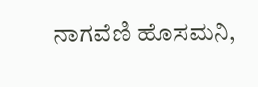ನಾಗವೆಣಿ ಹೊಸಮನಿ,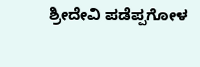ಶ್ರೀದೇವಿ ಪಡೆಪ್ಪಗೋಳ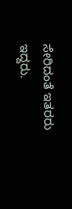ಸೇರಿದಂತೆ ಇತರರು ಇದ್ದರು.